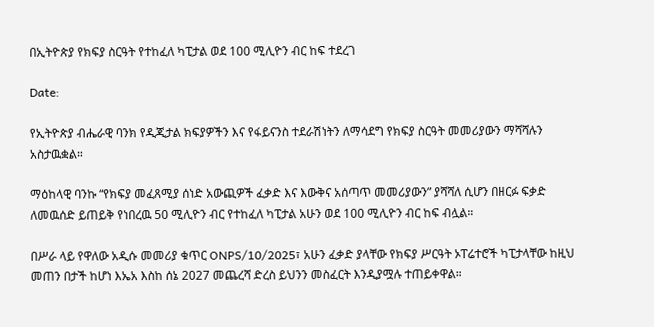በኢትዮጵያ የክፍያ ስርዓት የተከፈለ ካፒታል ወደ 100 ሚሊዮን ብር ከፍ ተደረገ

Date:

የኢትዮጵያ ብሔራዊ ባንክ የዲጂታል ክፍያዎችን እና የፋይናንስ ተደራሽነትን ለማሳደግ የክፍያ ስርዓት መመሪያውን ማሻሻሉን አስታዉቋል።

ማዕከላዊ ባንኩ “የክፍያ መፈጸሚያ ሰነድ አውጪዎች ፈቃድ እና እውቅና አሰጣጥ መመሪያውን” ያሻሻለ ሲሆን በዘርፉ ፍቃድ ለመዉሰድ ይጠይቅ የነበረዉ 50 ሚሊዮን ብር የተከፈለ ካፒታል አሁን ወደ 100 ሚሊዮን ብር ከፍ ብሏል።

በሥራ ላይ የዋለው አዲሱ መመሪያ ቁጥር ONPS/10/2025፣ አሁን ፈቃድ ያላቸው የክፍያ ሥርዓት ኦፐሬተሮች ካፒታላቸው ከዚህ መጠን በታች ከሆነ እኤአ እስከ ሰኔ 2027 መጨረሻ ድረስ ይህንን መስፈርት እንዲያሟሉ ተጠይቀዋል።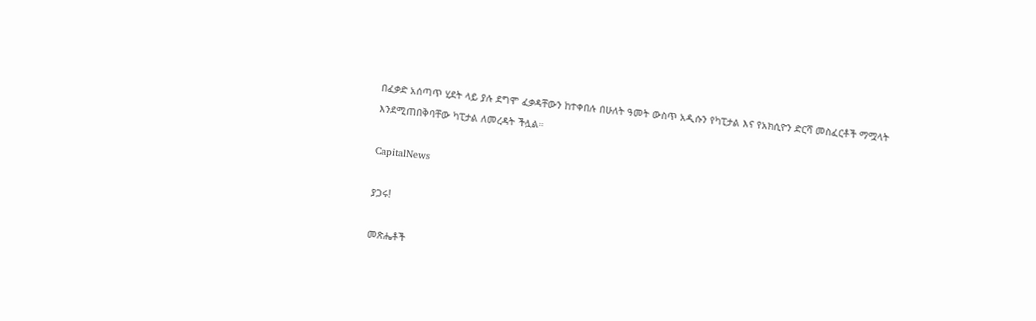በፈቃድ አሰጣጥ ሂደት ላይ ያሉ ደግሞ ፈቃዳቸውን ከተቀበሉ በሁለት ዓመት ውስጥ አዲሱን የካፒታል እና የአክሲዮን ድርሻ መስፈርቶች ማሟላት እንደሚጠበቅባቸው ካፒታል ለመረዳት ችሏል።

CapitalNews

ያጋሩ!

መጽሔቶች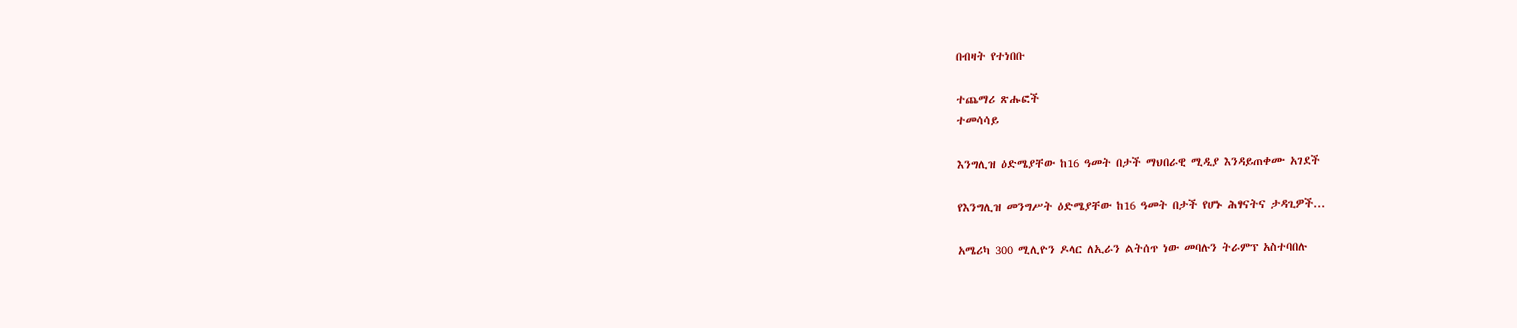በብዛት የተነበቡ

ተጨማሪ ጽሑፎች
ተመሳሳይ

እንግሊዝ ዕድሜያቸው ከ16 ዓመት በታች ማህበራዊ ሚዲያ እንዳይጠቀሙ አገደች

የእንግሊዝ መንግሥት ዕድሜያቸው ከ16 ዓመት በታች የሆኑ ሕፃናትና ታዳጊዎች...

አሜሪካ 300 ሚሊዮን ዶላር ለኢራን ልትሰጥ ነው መባሉን ትራምፕ አስተባበሉ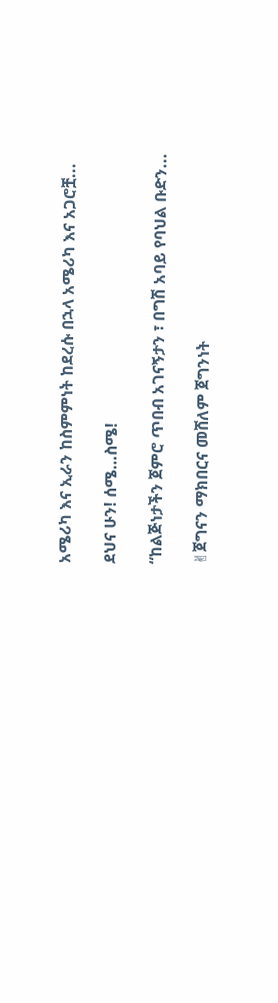አሜሪካ እና ኢራን ከስምምነት ከደረሱ በኋላ አሜሪካ እና አጋሮቿ...

ደህና ሁን! ሰሜ…ስሜ!

“ከልጅነታችን ጀምሮ ጥበብ አገናኝታን ፣ በግሽ አባይ የባህል ቡድን...

✌ጀግናን ማክበርና መሸለም ጀግንነት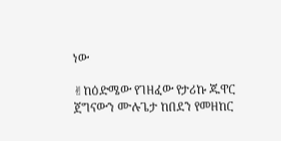ነው

✌ከዕድሜው የገዘፈው የታሪኩ ጁዋር ጀግናውን ሙሉጌታ ከበደን የመዘከር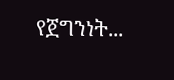የጀግንነት...